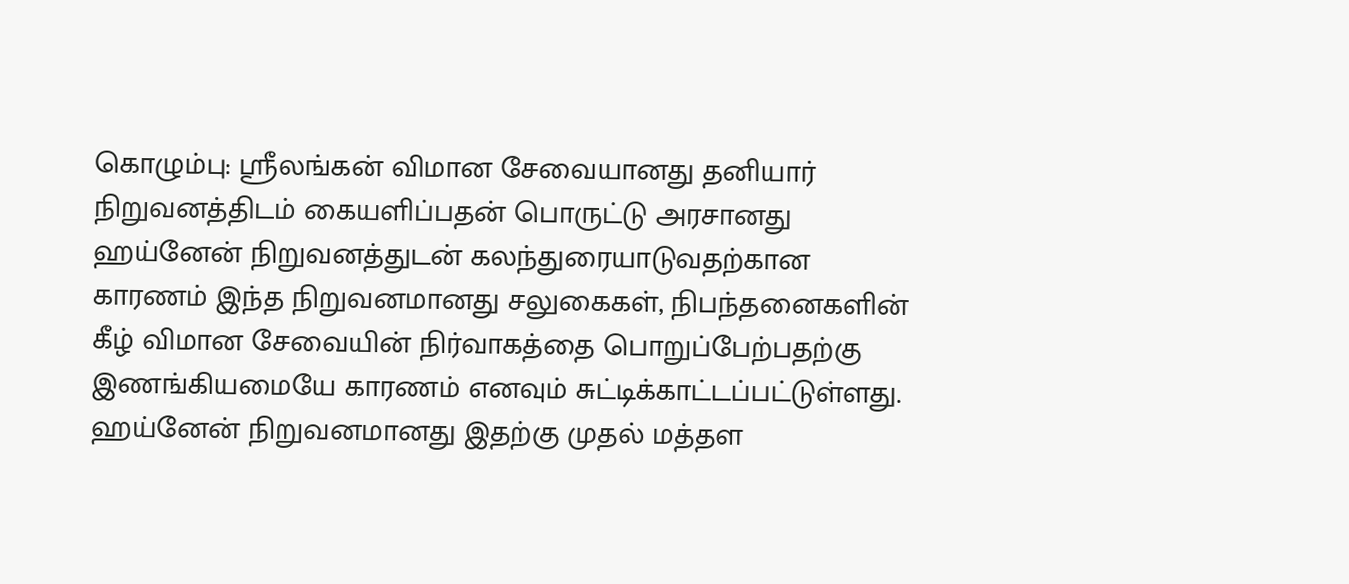கொழும்பு: ஸ்ரீலங்கன் விமான சேவையானது தனியார் நிறுவனத்திடம் கையளிப்பதன் பொருட்டு அரசானது ஹய்னேன் நிறுவனத்துடன் கலந்துரையாடுவதற்கான காரணம் இந்த நிறுவனமானது சலுகைகள், நிபந்தனைகளின் கீழ் விமான சேவையின் நிர்வாகத்தை பொறுப்பேற்பதற்கு இணங்கியமையே காரணம் எனவும் சுட்டிக்காட்டப்பட்டுள்ளது.
ஹய்னேன் நிறுவனமானது இதற்கு முதல் மத்தள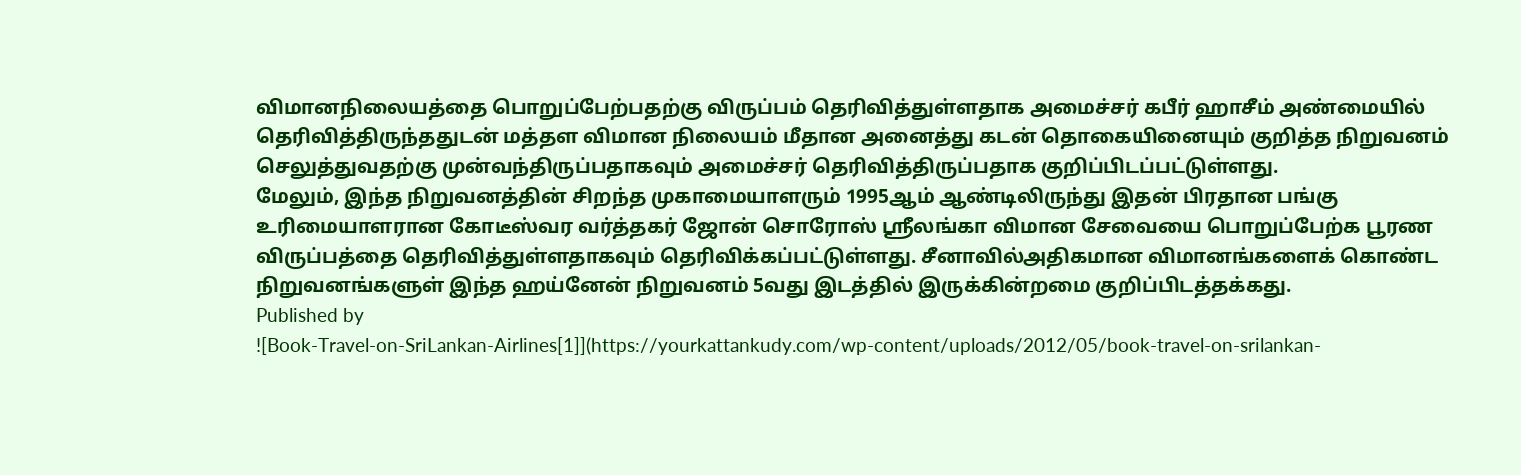விமானநிலையத்தை பொறுப்பேற்பதற்கு விருப்பம் தெரிவித்துள்ளதாக அமைச்சர் கபீர் ஹாசீம் அண்மையில் தெரிவித்திருந்ததுடன் மத்தள விமான நிலையம் மீதான அனைத்து கடன் தொகையினையும் குறித்த நிறுவனம் செலுத்துவதற்கு முன்வந்திருப்பதாகவும் அமைச்சர் தெரிவித்திருப்பதாக குறிப்பிடப்பட்டுள்ளது.
மேலும், இந்த நிறுவனத்தின் சிறந்த முகாமையாளரும் 1995ஆம் ஆண்டிலிருந்து இதன் பிரதான பங்கு உரிமையாளரான கோடீஸ்வர வர்த்தகர் ஜோன் சொரோஸ் ஸ்ரீலங்கா விமான சேவையை பொறுப்பேற்க பூரண விருப்பத்தை தெரிவித்துள்ளதாகவும் தெரிவிக்கப்பட்டுள்ளது. சீனாவில்அதிகமான விமானங்களைக் கொண்ட நிறுவனங்களுள் இந்த ஹய்னேன் நிறுவனம் 5வது இடத்தில் இருக்கின்றமை குறிப்பிடத்தக்கது.
Published by
![Book-Travel-on-SriLankan-Airlines[1]](https://yourkattankudy.com/wp-content/uploads/2012/05/book-travel-on-srilankan-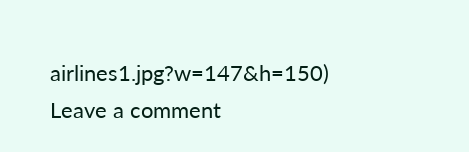airlines1.jpg?w=147&h=150)
Leave a comment